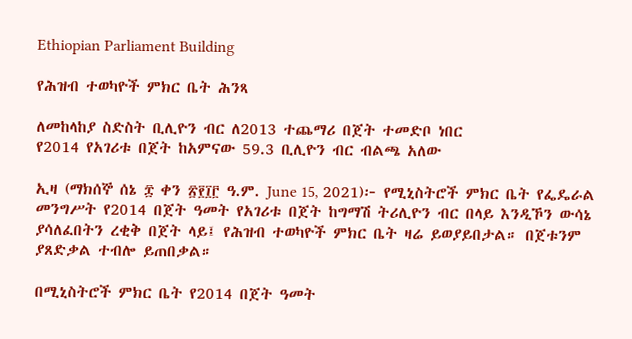Ethiopian Parliament Building

የሕዝብ ተወካዮች ምክር ቤት ሕንጻ

ለመከላከያ ስድስት ቢሊዮን ብር ለ2013 ተጨማሪ በጀት ተመድቦ ነበር
የ2014 የአገሪቱ በጀት ከአምናው 59.3 ቢሊዮን ብር ብልጫ አለው

ኢዛ (ማክሰኞ ሰኔ ፰ ቀን ፳፻፲፫ ዓ.ም. June 15, 2021)፦ የሚኒስትሮች ምክር ቤት የፌዴራል መንግሥት የ2014 በጀት ዓመት የአገሪቱ በጀት ከግማሽ ትሪሊዮን ብር በላይ እንዲኾን ውሳኔ ያሳለፈበትን ረቂቅ በጀት ላይ፤ የሕዝብ ተወካዮች ምክር ቤት ዛሬ ይወያይበታል። በጀቱንም ያጸድቃል ተብሎ ይጠበቃል።

በሚኒስትሮች ምክር ቤት የ2014 በጀት ዓመት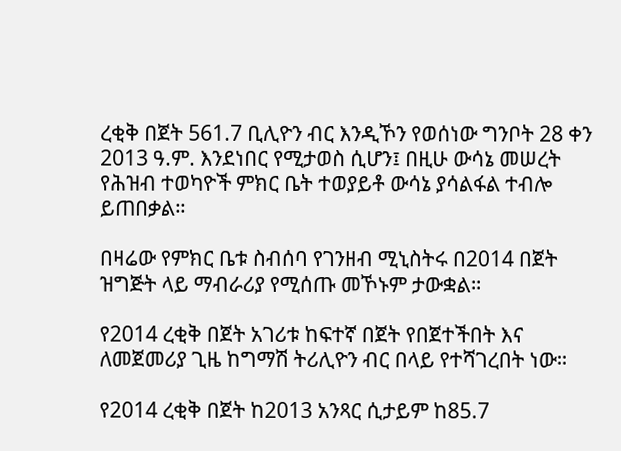ረቂቅ በጀት 561.7 ቢሊዮን ብር እንዲኾን የወሰነው ግንቦት 28 ቀን 2013 ዓ.ም. እንደነበር የሚታወስ ሲሆን፤ በዚሁ ውሳኔ መሠረት የሕዝብ ተወካዮች ምክር ቤት ተወያይቶ ውሳኔ ያሳልፋል ተብሎ ይጠበቃል።

በዛሬው የምክር ቤቱ ስብሰባ የገንዘብ ሚኒስትሩ በ2014 በጀት ዝግጅት ላይ ማብራሪያ የሚሰጡ መኾኑም ታውቋል።

የ2014 ረቂቅ በጀት አገሪቱ ከፍተኛ በጀት የበጀተችበት እና ለመጀመሪያ ጊዜ ከግማሽ ትሪሊዮን ብር በላይ የተሻገረበት ነው።

የ2014 ረቂቅ በጀት ከ2013 አንጻር ሲታይም ከ85.7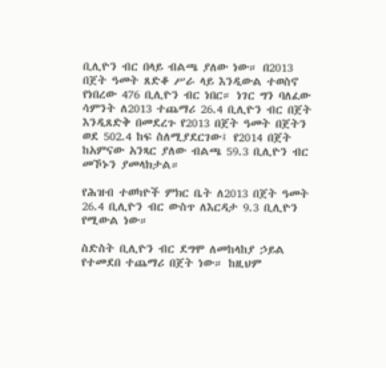ቢሊዮን ብር በላይ ብልጫ ያለው ነው። በ2013 በጀት ዓመት ጸድቆ ሥራ ላይ እንዲውል ተወስኖ የነበረው 476 ቢሊዮን ብር ነበር። ነገር ግን ባለፈው ሳምንት ለ2013 ተጨማሪ 26.4 ቢሊዮን ብር በጀት እንዲጸድቅ በመደረጉ የ2013 በጀት ዓመት በጀትን ወደ 502.4 ከፍ ስለሚያደርገው፤ የ2014 በጀት ከአምናው አንጻር ያለው ብልጫ 59.3 ቢሊዮን ብር መኾኑን ያመላክታል።

የሕዝብ ተወካዮች ምክር ቤት ለ2013 በጀት ዓመት 26.4 ቢሊዮን ብር ውስጥ ለእርዳታ 9.3 ቢሊዮን የሚውል ነው።

ስድስት ቢሊዮን ብር ደግሞ ለመከላከያ ኃይል የተመደበ ተጨማሪ በጀት ነው። ከዚህም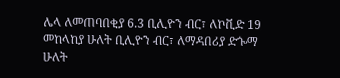ሌላ ለመጠባበቂያ 6.3 ቢሊዮን ብር፣ ለኮቪድ 19 መከላከያ ሁለት ቢሊዮን ብር፣ ለማዳበሪያ ድጐማ ሁለት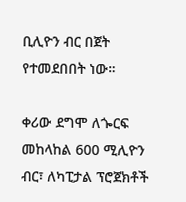ቢሊዮን ብር በጀት የተመደበበት ነው።

ቀሪው ደግሞ ለጐርፍ መከላከል 600 ሚሊዮን ብር፣ ለካፒታል ፕሮጀክቶች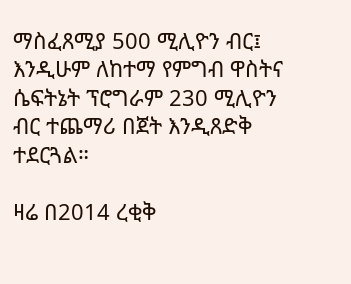ማስፈጸሚያ 500 ሚሊዮን ብር፤ እንዲሁም ለከተማ የምግብ ዋስትና ሴፍትኔት ፕሮግራም 230 ሚሊዮን ብር ተጨማሪ በጀት እንዲጸድቅ ተደርጓል።

ዛሬ በ2014 ረቂቅ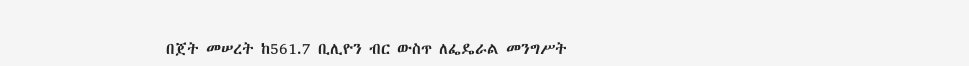በጀት መሠረት ከ561.7 ቢሊዮን ብር ውስጥ ለፌዴራል መንግሥት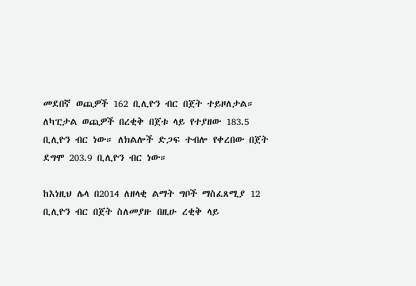መደበኛ ወጪዎች 162 ቢሊዮን ብር በጀት ተይዞለታል። ለካፒታል ወጪዎች በረቂቅ በጀቱ ላይ የተያዘው 183.5 ቢሊዮን ብር ነው። ለክልሎች ድጋፍ ተብሎ የቀረበው በጀት ደግሞ 203.9 ቢሊዮን ብር ነው።

ከእነዚህ ሌላ በ2014 ለዘላቂ ልማት ግቦች ማስፈጸሚያ 12 ቢሊዮን ብር በጀት ስለመያዙ በዚሁ ረቂቅ ላይ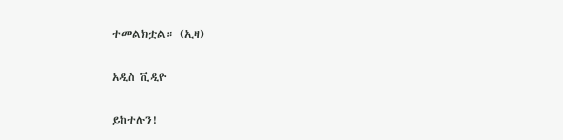ተመልክቷል። (ኢዛ)

አዲስ ቪዲዮ

ይከተሉን!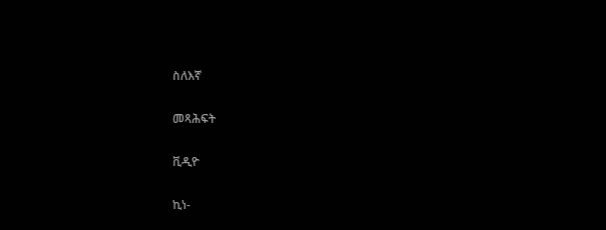ስለእኛ

መጻሕፍት

ቪዲዮ

ኪነ-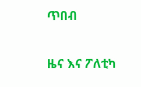ጥበብ

ዜና እና ፖለቲካ